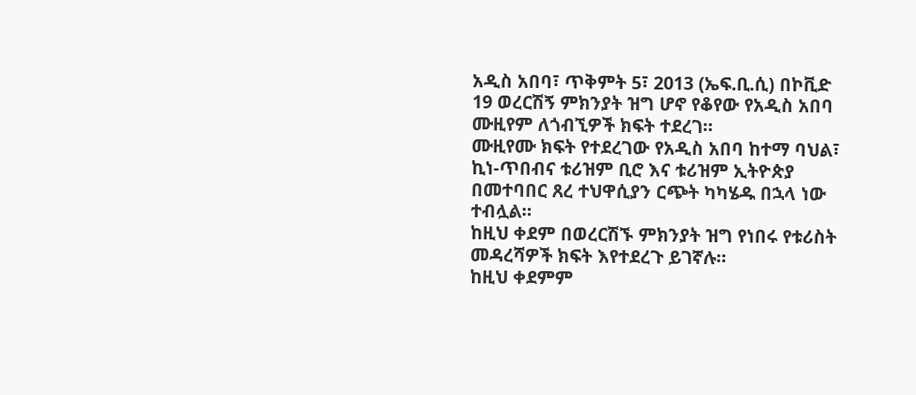አዲስ አበባ፣ ጥቅምት 5፣ 2013 (ኤፍ.ቢ.ሲ) በኮቪድ 19 ወረርሽኝ ምክንያት ዝግ ሆኖ የቆየው የአዲስ አበባ ሙዚየም ለጎብኚዎች ክፍት ተደረገ።
ሙዚየሙ ክፍት የተደረገው የአዲስ አበባ ከተማ ባህል፣ ኪነ-ጥበብና ቱሪዝም ቢሮ እና ቱሪዝም ኢትዮጵያ በመተባበር ጸረ ተህዋሲያን ርጭት ካካሄዱ በኋላ ነው ተብሏል።
ከዚህ ቀደም በወረርሽኙ ምክንያት ዝግ የነበሩ የቱሪስት መዳረሻዎች ክፍት እየተደረጉ ይገኛሉ።
ከዚህ ቀደምም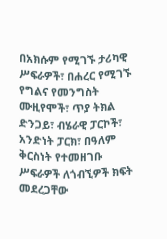በአክሱም የሚገኙ ታሪካዊ ሥፍራዎች፣ በሐረር የሚገኙ የግልና የመንግስት ሙዚየሞች፣ ጥያ ትክል ድንጋይ፣ ብሄራዊ ፓርኮች፣ አንድነት ፓርክ፣ በዓለም ቅርስነት የተመዘገቡ ሥፍራዎች ለጎብኚዎች ክፍት መደረጋቸው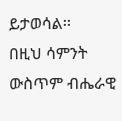ይታወሳል፡፡
በዚህ ሳምንት ውስጥም ብሔራዊ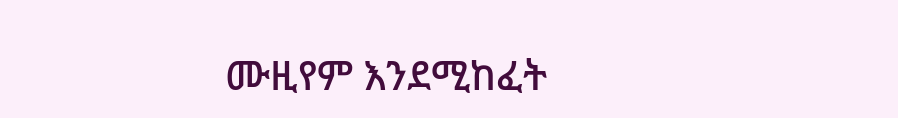ሙዚየም እንደሚከፈት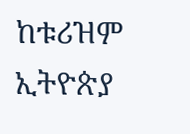ከቱሪዝም ኢትዮጵያ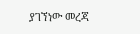ያገኘነው መረጃ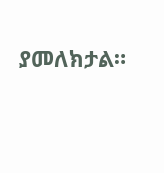ያመለክታል።